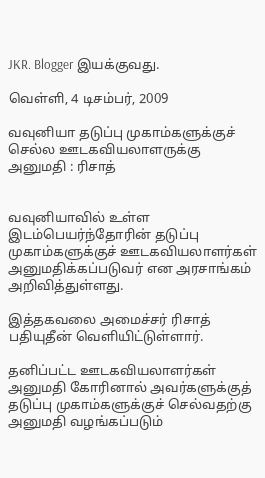JKR. Blogger இயக்குவது.

வெள்ளி, 4 டிசம்பர், 2009

வவுனியா தடுப்பு முகாம்களுக்குச் செல்ல ஊடகவியலாளருக்கு அனுமதி : ரிசாத்


வவுனியாவில் உள்ள இடம்பெயர்ந்தோரின் தடுப்பு முகாம்களுக்குச் ஊடகவியலாளர்கள் அனுமதிக்கப்படுவர் என அரசாங்கம் அறிவித்துள்ளது.

இத்தகவலை அமைச்சர் ரிசாத் பதியுதீன் வெளியிட்டுள்ளார்.

தனிப்பட்ட ஊடகவியலாளர்கள் அனுமதி கோரினால் அவர்களுக்குத் தடுப்பு முகாம்களுக்குச் செல்வதற்கு அனுமதி வழங்கப்படும்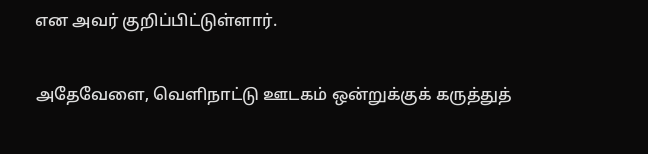என அவர் குறிப்பிட்டுள்ளார்.

அதேவேளை, வெளிநாட்டு ஊடகம் ஒன்றுக்குக் கருத்துத்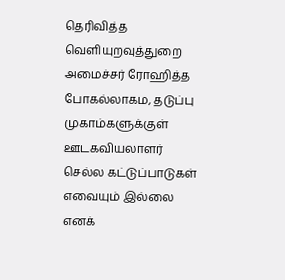தெரிவித்த வெளியுறவுத்துறை அமைச்சர் ரோஹித்த போகல்லாகம, தடுப்பு முகாம்களுக்குள் ஊடகவியலாளர் செல்ல கட்டுப்பாடுகள் எவையும் இல்லை எனக்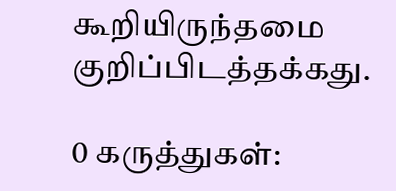கூறியிருந்தமை குறிப்பிடத்தக்கது.

0 கருத்துகள்: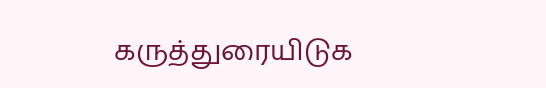கருத்துரையிடுக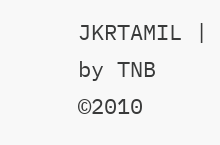JKRTAMIL | by TNB ©2010